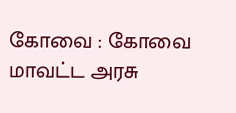கோவை : கோவை மாவட்ட அரசு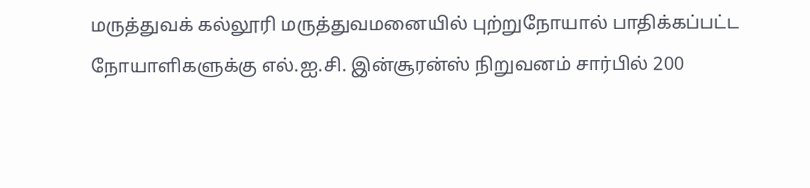மருத்துவக் கல்லூரி மருத்துவமனையில் புற்றுநோயால் பாதிக்கப்பட்ட நோயாளிகளுக்கு எல்.ஐ.சி. இன்சூரன்ஸ் நிறுவனம் சார்பில் 200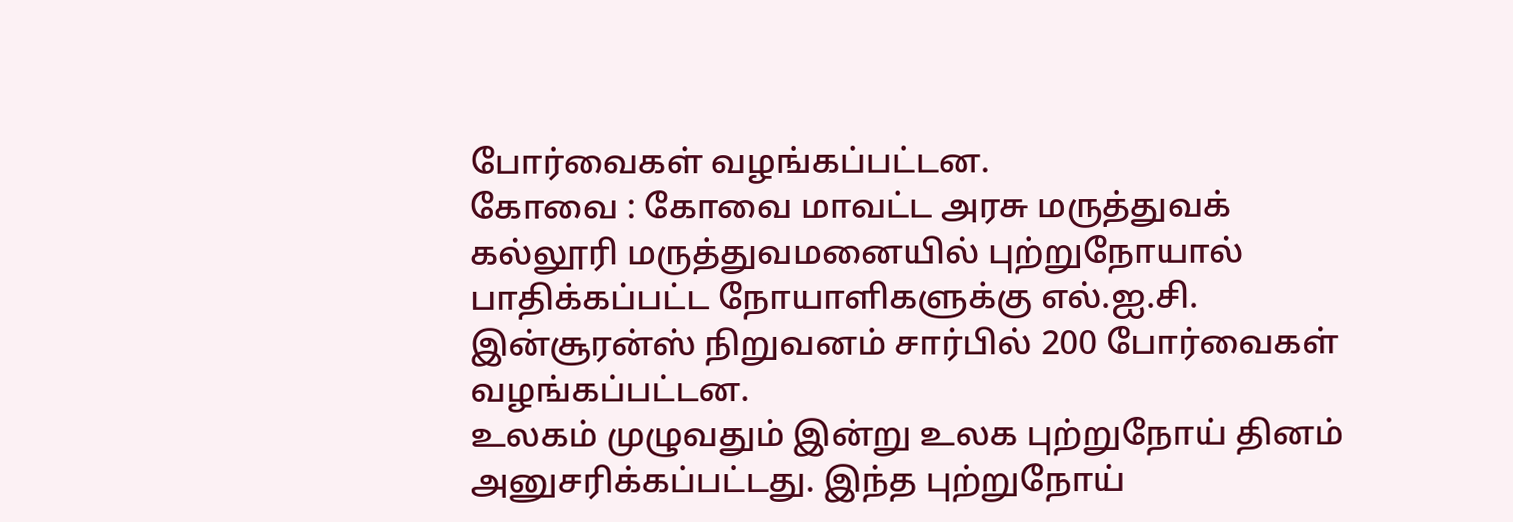போர்வைகள் வழங்கப்பட்டன.
கோவை : கோவை மாவட்ட அரசு மருத்துவக் கல்லூரி மருத்துவமனையில் புற்றுநோயால் பாதிக்கப்பட்ட நோயாளிகளுக்கு எல்.ஐ.சி. இன்சூரன்ஸ் நிறுவனம் சார்பில் 200 போர்வைகள் வழங்கப்பட்டன.
உலகம் முழுவதும் இன்று உலக புற்றுநோய் தினம் அனுசரிக்கப்பட்டது. இந்த புற்றுநோய்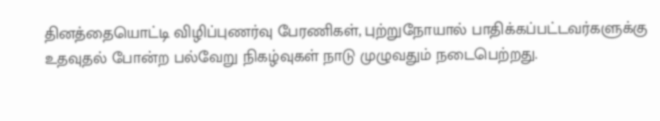தினத்தையொட்டி விழிப்புணர்வு பேரணிகள், புற்றுநோயால் பாதிக்கப்பட்டவர்களுக்கு உதவுதல் போன்ற பல்வேறு நிகழ்வுகள் நாடு முழுவதும் நடைபெற்றது.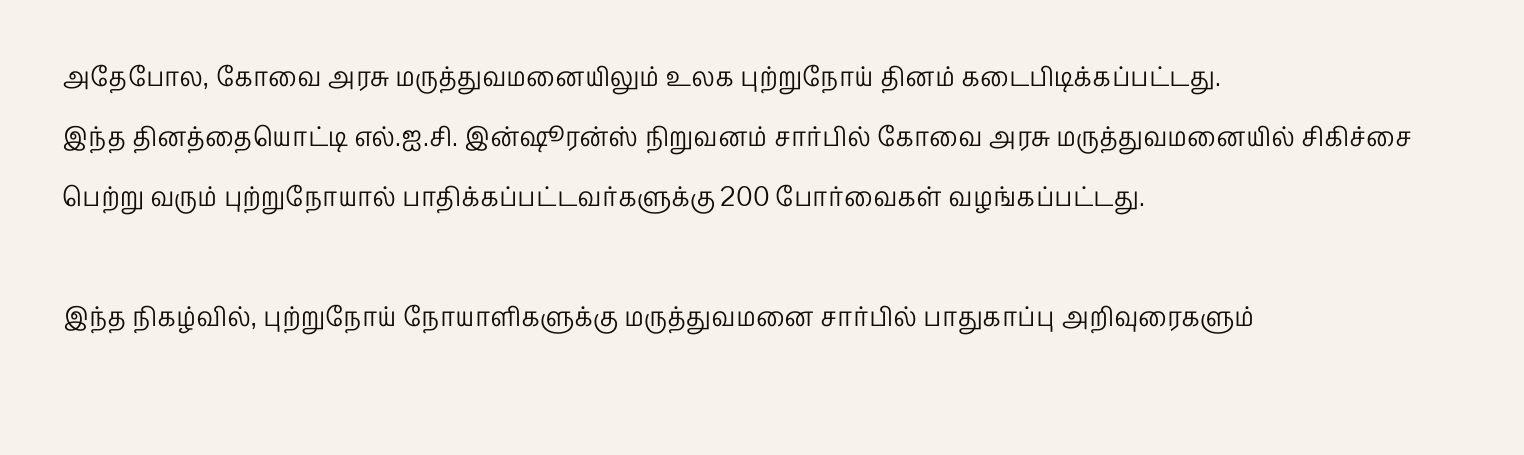அதேபோல, கோவை அரசு மருத்துவமனையிலும் உலக புற்றுநோய் தினம் கடைபிடிக்கப்பட்டது.
இந்த தினத்தையொட்டி எல்.ஐ.சி. இன்ஷூரன்ஸ் நிறுவனம் சார்பில் கோவை அரசு மருத்துவமனையில் சிகிச்சை பெற்று வரும் புற்றுநோயால் பாதிக்கப்பட்டவர்களுக்கு 200 போர்வைகள் வழங்கப்பட்டது.

இந்த நிகழ்வில், புற்றுநோய் நோயாளிகளுக்கு மருத்துவமனை சார்பில் பாதுகாப்பு அறிவுரைகளும்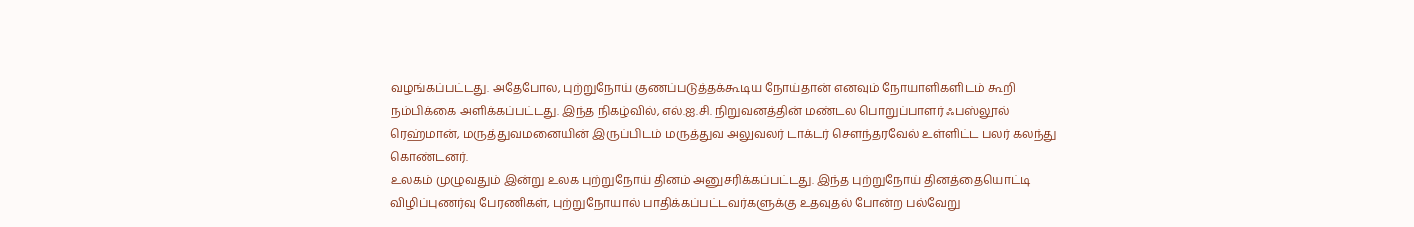வழங்கப்பட்டது. அதேபோல, புற்றுநோய் குணப்படுத்தக்கூடிய நோய்தான் எனவும் நோயாளிகளிடம் கூறி நம்பிக்கை அளிக்கப்பட்டது. இந்த நிகழ்வில், எல்.ஐ.சி. நிறுவனத்தின் மண்டல பொறுப்பாளர் ஃபஸ்லூல் ரெஹ்மான், மருத்துவமனையின் இருப்பிடம் மருத்துவ அலுவலர் டாக்டர் சௌந்தரவேல் உள்ளிட்ட பலர் கலந்து கொண்டனர்.
உலகம் முழுவதும் இன்று உலக புற்றுநோய் தினம் அனுசரிக்கப்பட்டது. இந்த புற்றுநோய் தினத்தையொட்டி விழிப்புணர்வு பேரணிகள், புற்றுநோயால் பாதிக்கப்பட்டவர்களுக்கு உதவுதல் போன்ற பல்வேறு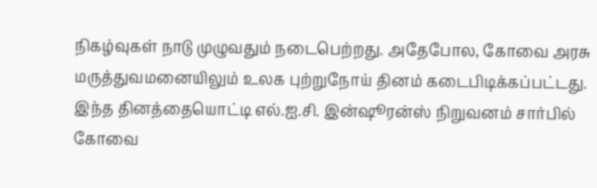நிகழ்வுகள் நாடு முழுவதும் நடைபெற்றது. அதேபோல, கோவை அரசு மருத்துவமனையிலும் உலக புற்றுநோய் தினம் கடைபிடிக்கப்பட்டது.
இந்த தினத்தையொட்டி எல்.ஐ.சி. இன்ஷூரன்ஸ் நிறுவனம் சார்பில் கோவை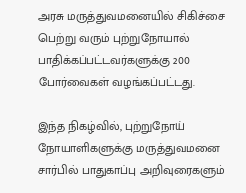அரசு மருத்துவமனையில் சிகிச்சை பெற்று வரும் புற்றுநோயால் பாதிக்கப்பட்டவர்களுக்கு 200 போர்வைகள் வழங்கப்பட்டது.

இந்த நிகழ்வில், புற்றுநோய் நோயாளிகளுக்கு மருத்துவமனை சார்பில் பாதுகாப்பு அறிவுரைகளும்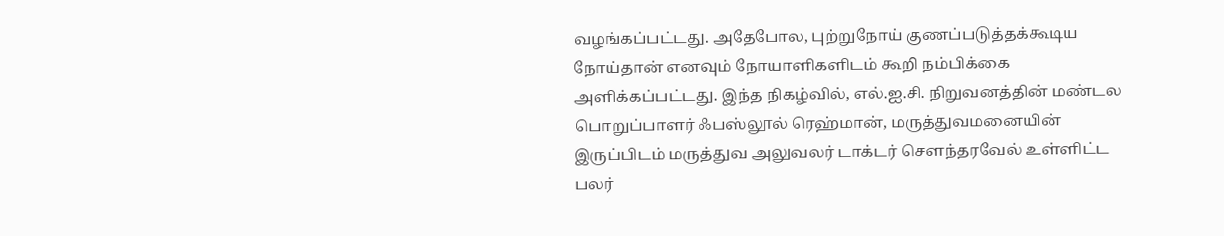வழங்கப்பட்டது. அதேபோல, புற்றுநோய் குணப்படுத்தக்கூடிய நோய்தான் எனவும் நோயாளிகளிடம் கூறி நம்பிக்கை அளிக்கப்பட்டது. இந்த நிகழ்வில், எல்.ஐ.சி. நிறுவனத்தின் மண்டல பொறுப்பாளர் ஃபஸ்லூல் ரெஹ்மான், மருத்துவமனையின் இருப்பிடம் மருத்துவ அலுவலர் டாக்டர் சௌந்தரவேல் உள்ளிட்ட பலர்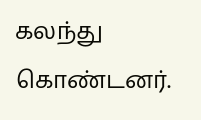கலந்து கொண்டனர்.